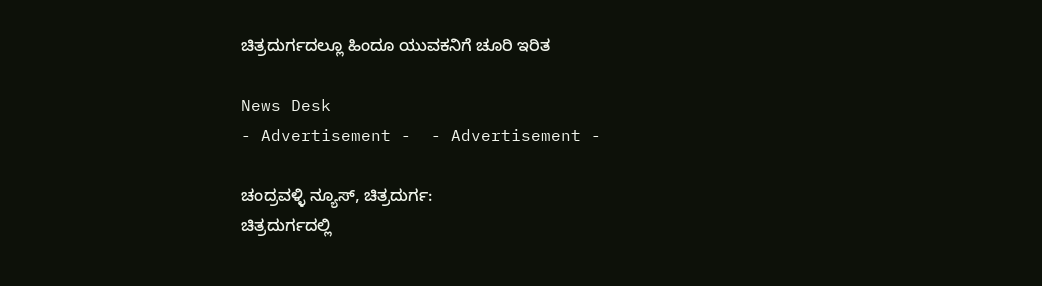ಚಿತ್ರದುರ್ಗದಲ್ಲೂ ಹಿಂದೂ ಯುವಕನಿಗೆ ಚೂರಿ ಇರಿತ

News Desk
- Advertisement -  - Advertisement -

ಚಂದ್ರವಳ್ಳಿ ನ್ಯೂಸ್, ಚಿತ್ರದುರ್ಗ:
ಚಿತ್ರದುರ್ಗದಲ್ಲಿ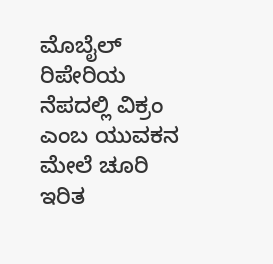ಮೊಬೈಲ್ ರಿಪೇರಿಯ ನೆಪದಲ್ಲಿ ವಿಕ್ರಂ ಎಂಬ ಯುವಕನ ಮೇಲೆ ಚೂರಿ ಇರಿತ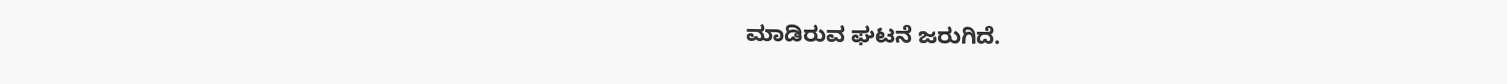ಮಾಡಿರುವ ಘಟನೆ ಜರುಗಿದೆ.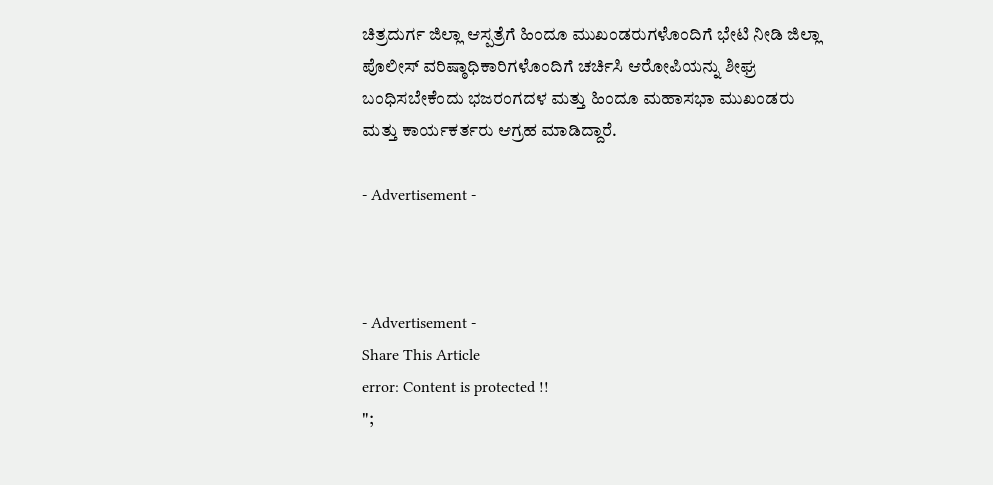ಚಿತ್ರದುರ್ಗ ಜಿಲ್ಲಾ ಆಸ್ಪತ್ರೆಗೆ ಹಿಂದೂ ಮುಖಂಡರುಗಳೊಂದಿಗೆ ಭೇಟಿ ನೀಡಿ ಜಿಲ್ಲಾ ಪೊಲೀಸ್ ವರಿಷ್ಠಾಧಿಕಾರಿಗಳೊಂದಿಗೆ ಚರ್ಚಿಸಿ ಆರೋಪಿಯನ್ನು ಶೀಘ್ರ ಬಂಧಿಸಬೇಕೆಂದು ಭಜರಂಗದಳ ಮತ್ತು ಹಿಂದೂ ಮಹಾಸಭಾ ಮುಖಂಡರು ಮತ್ತು ಕಾರ್ಯಕರ್ತರು ಆಗ್ರಹ ಮಾಡಿದ್ದಾರೆ.

- Advertisement -



- Advertisement -
Share This Article
error: Content is protected !!
";